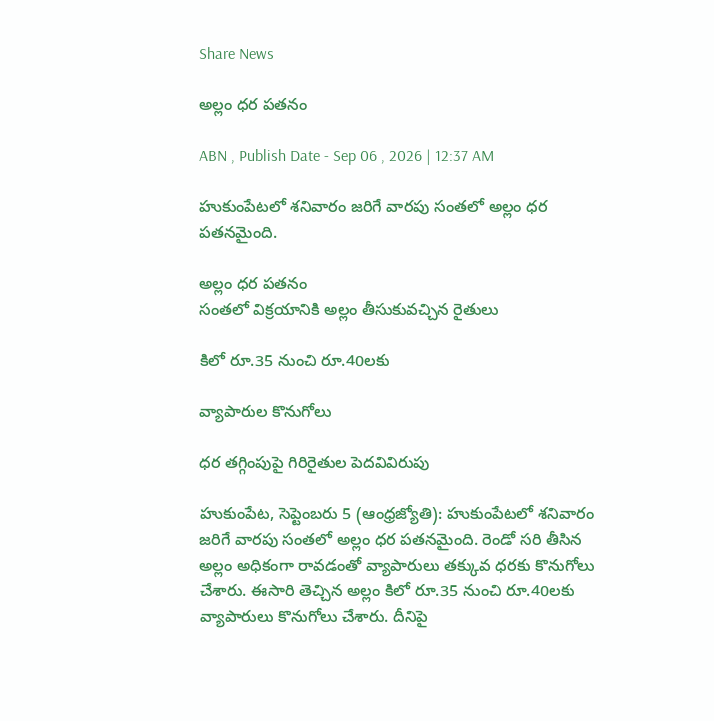Share News

అల్లం ధర పతనం

ABN , Publish Date - Sep 06 , 2026 | 12:37 AM

హుకుంపేటలో శనివారం జరిగే వారపు సంతలో అల్లం ధర పతనమైంది.

అల్లం ధర పతనం
సంతలో విక్రయానికి అల్లం తీసుకువచ్చిన రైతులు

కిలో రూ.35 నుంచి రూ.40లకు

వ్యాపారుల కొనుగోలు

ధర తగ్గింపుపై గిరిరైతుల పెదవివిరుపు

హుకుంపేట, సెప్టెంబరు 5 (ఆంధ్రజ్యోతి): హుకుంపేటలో శనివారం జరిగే వారపు సంతలో అల్లం ధర పతనమైంది. రెండో సరి తీసిన అల్లం అధికంగా రావడంతో వ్యాపారులు తక్కువ ధరకు కొనుగోలు చేశారు. ఈసారి తెచ్చిన అల్లం కిలో రూ.35 నుంచి రూ.40లకు వ్యాపారులు కొనుగోలు చేశారు. దీనిపై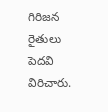గిరిజన రైతులు పెదవి విరిచారు.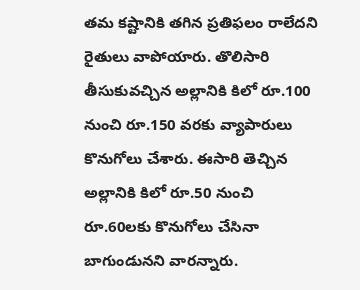తమ కష్టానికి తగిన ప్రతిఫలం రాలేదని రైతులు వాపోయారు. తొలిసారి తీసుకువచ్చిన అల్లానికి కిలో రూ.100 నుంచి రూ.150 వరకు వ్యాపారులు కొనుగోలు చేశారు. ఈసారి తెచ్చిన అల్లానికి కిలో రూ.50 నుంచి రూ.60లకు కొనుగోలు చేసినా బాగుండునని వారన్నారు.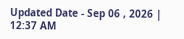Updated Date - Sep 06 , 2026 | 12:37 AM